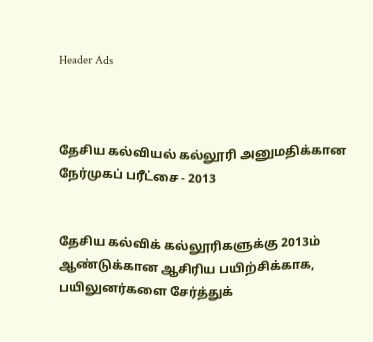Header Ads



தேசிய கல்வியல் கல்லூரி அனுமதிக்கான நேர்முகப் பரீட்சை - 2013


தேசிய கல்விக் கல்லூரிகளுக்கு 2013ம் ஆண்டுக்கான ஆசிரிய பயிற்சிக்காக, பயிலுனர்களை சேர்த்துக்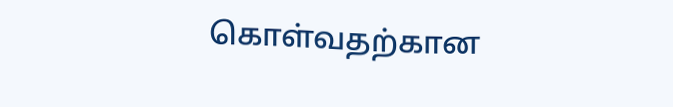கொள்வதற்கான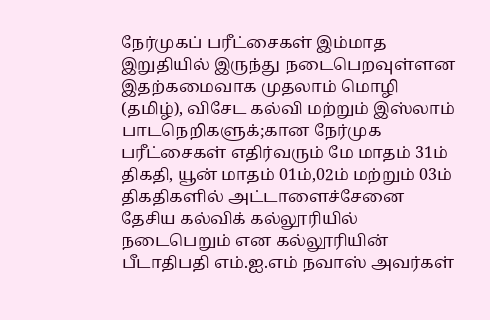நேர்முகப் பரீட்சைகள் இம்மாத இறுதியில் இருந்து நடைபெறவுள்ளன இதற்கமைவாக முதலாம் மொழி (தமிழ்), விசேட கல்வி மற்றும் இஸ்லாம் பாடநெறிகளுக்;கான நேர்முக பரீட்சைகள் எதிர்வரும் மே மாதம் 31ம் திகதி, யூன் மாதம் 01ம்,02ம் மற்றும் 03ம் திகதிகளில் அட்டாளைச்சேனை தேசிய கல்விக் கல்லூரியில் நடைபெறும் என கல்லூரியின் பீடாதிபதி எம்.ஐ.எம் நவாஸ் அவர்கள்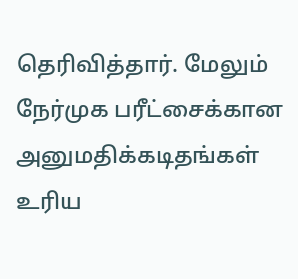தெரிவித்தார். மேலும் நேர்முக பரீட்சைக்கான அனுமதிக்கடிதங்கள் உரிய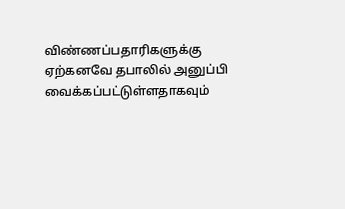விண்ணப்பதாரிகளுக்கு ஏற்கனவே தபாலில் அனுப்பி வைக்கப்பட்டுள்ளதாகவும்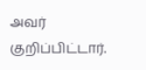அவர் குறிப்பிட்டார்.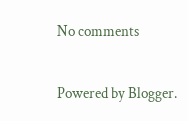No comments

Powered by Blogger.